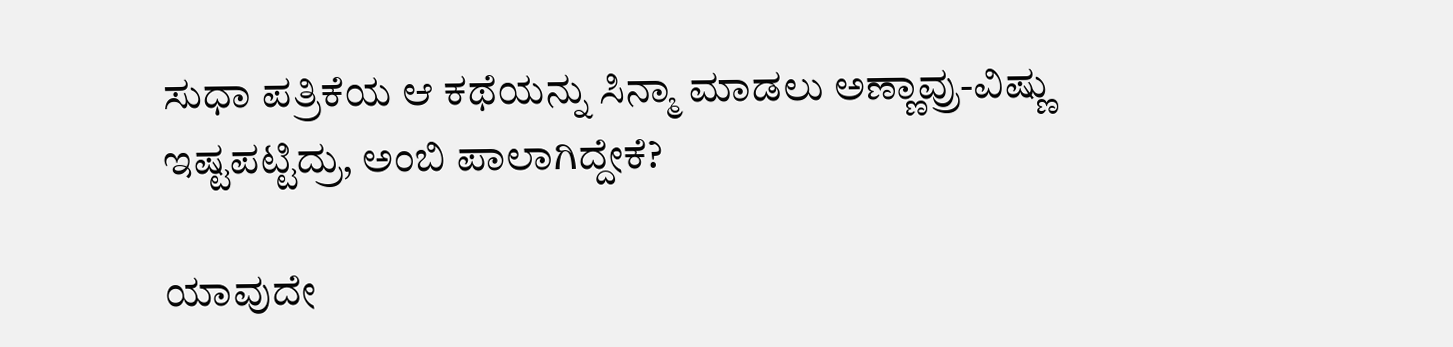ಸುಧಾ ಪತ್ರಿಕೆಯ ಆ ಕಥೆಯನ್ನು ಸಿನ್ಮಾ ಮಾಡಲು ಅಣ್ಣಾವ್ರು-ವಿಷ್ಣು ಇಷ್ಟಪಟ್ಟಿದ್ರು, ಅಂಬಿ ಪಾಲಾಗಿದ್ದೇಕೆ?

ಯಾವುದೇ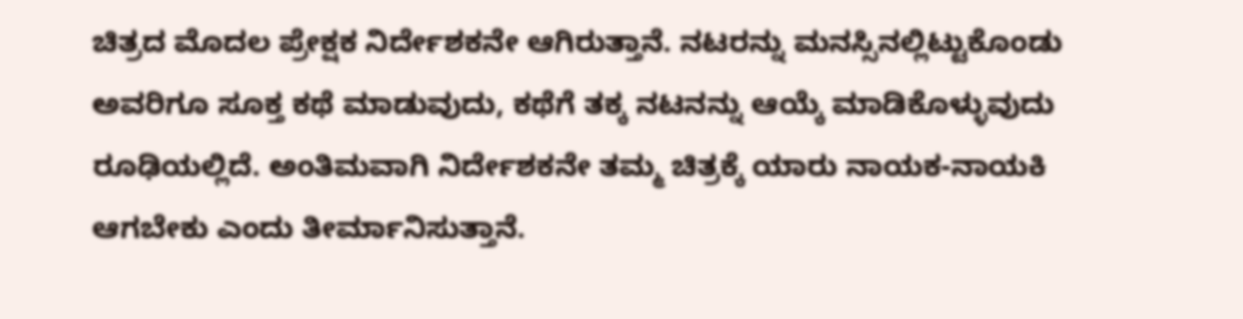ಚಿತ್ರದ ಮೊದಲ ಪ್ರೇಕ್ಷಕ ನಿರ್ದೇಶಕನೇ ಆಗಿರುತ್ತಾನೆ. ನಟರನ್ನು ಮನಸ್ಸಿನಲ್ಲಿಟ್ಟುಕೊಂಡು ಅವರಿಗೂ ಸೂಕ್ತ ಕಥೆ ಮಾಡುವುದು, ಕಥೆಗೆ ತಕ್ಕ ನಟನನ್ನು ಆಯ್ಕೆ ಮಾಡಿಕೊಳ್ಳುವುದು ರೂಢಿಯಲ್ಲಿದೆ. ಅಂತಿಮವಾಗಿ ನಿರ್ದೇಶಕನೇ ತಮ್ಮ ಚಿತ್ರಕ್ಕೆ ಯಾರು ನಾಯಕ-ನಾಯಕಿ ಆಗಬೇಕು ಎಂದು ತೀರ್ಮಾನಿಸುತ್ತಾನೆ.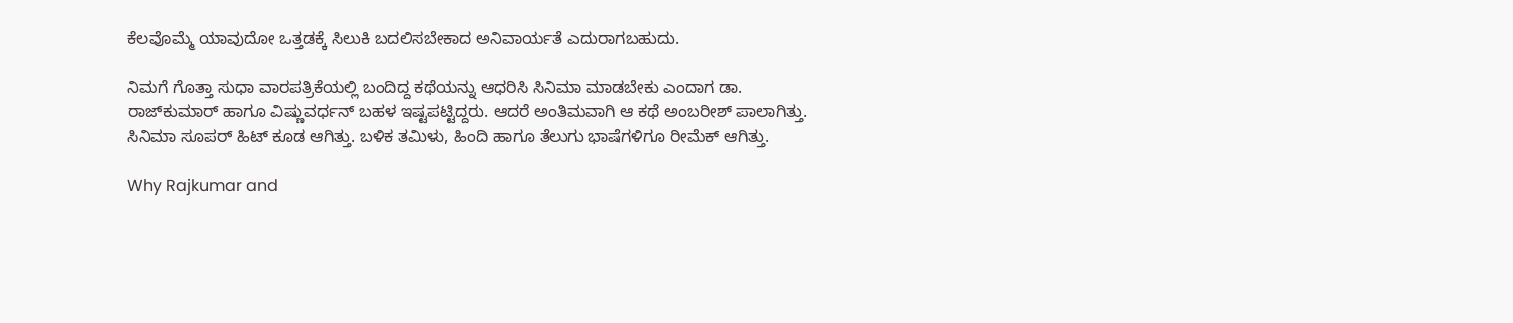ಕೆಲವೊಮ್ಮೆ ಯಾವುದೋ ಒತ್ತಡಕ್ಕೆ ಸಿಲುಕಿ ಬದಲಿಸಬೇಕಾದ ಅನಿವಾರ್ಯತೆ ಎದುರಾಗಬಹುದು.

ನಿಮಗೆ ಗೊತ್ತಾ ಸುಧಾ ವಾರಪತ್ರಿಕೆಯಲ್ಲಿ ಬಂದಿದ್ದ ಕಥೆಯನ್ನು ಆಧರಿಸಿ ಸಿನಿಮಾ ಮಾಡಬೇಕು ಎಂದಾಗ ಡಾ. ರಾಜ್‌ಕುಮಾರ್ ಹಾಗೂ ವಿಷ್ಣುವರ್ಧನ್ ಬಹಳ ಇಷ್ಟಪಟ್ಟಿದ್ದರು. ಆದರೆ ಅಂತಿಮವಾಗಿ ಆ ಕಥೆ ಅಂಬರೀಶ್ ಪಾಲಾಗಿತ್ತು. ಸಿನಿಮಾ ಸೂಪರ್ ಹಿಟ್ ಕೂಡ ಆಗಿತ್ತು. ಬಳಿಕ ತಮಿಳು, ಹಿಂದಿ ಹಾಗೂ ತೆಲುಗು ಭಾಷೆಗಳಿಗೂ ರೀಮೆಕ್ ಆಗಿತ್ತು.

Why Rajkumar and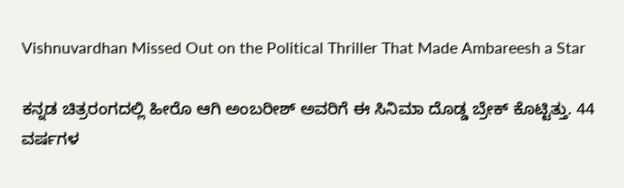Vishnuvardhan Missed Out on the Political Thriller That Made Ambareesh a Star

ಕನ್ನಡ ಚಿತ್ರರಂಗದಲ್ಲಿ ಹೀರೊ ಆಗಿ ಅಂಬರೀಶ್ ಅವರಿಗೆ ಈ ಸಿನಿಮಾ ದೊಡ್ಡ ಬ್ರೇಕ್ ಕೊಟ್ಟಿತ್ತು. 44 ವರ್ಷಗಳ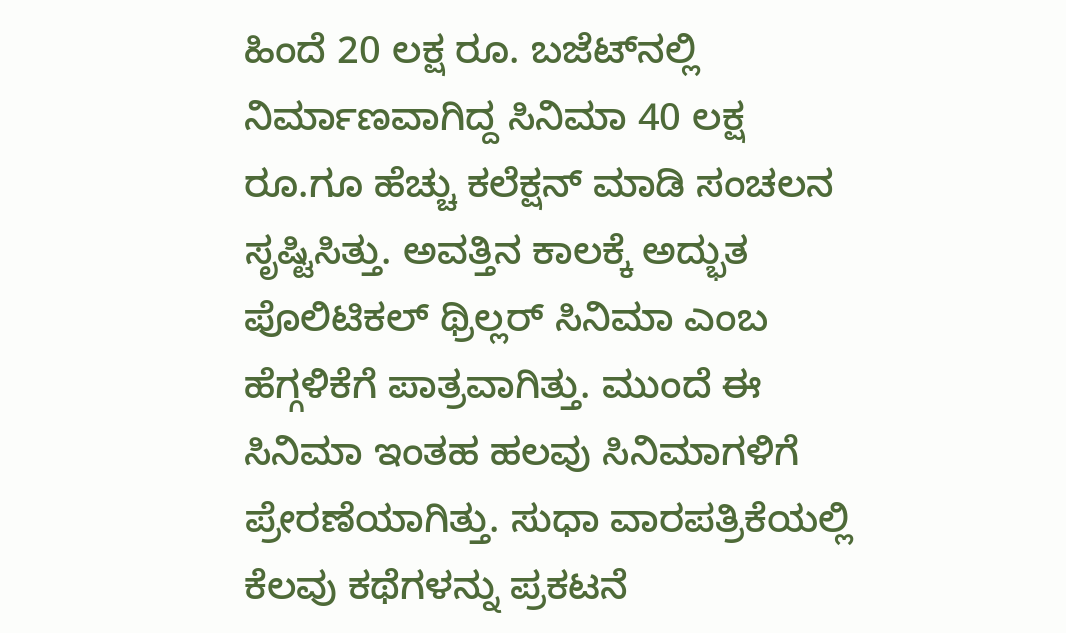ಹಿಂದೆ 20 ಲಕ್ಷ ರೂ. ಬಜೆಟ್‌ನಲ್ಲಿ ನಿರ್ಮಾಣವಾಗಿದ್ದ ಸಿನಿಮಾ 40 ಲಕ್ಷ ರೂ.ಗೂ ಹೆಚ್ಚು ಕಲೆಕ್ಷನ್ ಮಾಡಿ ಸಂಚಲನ ಸೃಷ್ಟಿಸಿತ್ತು. ಅವತ್ತಿನ ಕಾಲಕ್ಕೆ ಅದ್ಭುತ ಪೊಲಿಟಿಕಲ್ ಥ್ರಿಲ್ಲರ್ ಸಿನಿಮಾ ಎಂಬ ಹೆಗ್ಗಳಿಕೆಗೆ ಪಾತ್ರವಾಗಿತ್ತು. ಮುಂದೆ ಈ ಸಿನಿಮಾ ಇಂತಹ ಹಲವು ಸಿನಿಮಾಗಳಿಗೆ ಪ್ರೇರಣೆಯಾಗಿತ್ತು. ಸುಧಾ ವಾರಪತ್ರಿಕೆಯಲ್ಲಿ ಕೆಲವು ಕಥೆಗಳನ್ನು ಪ್ರಕಟನೆ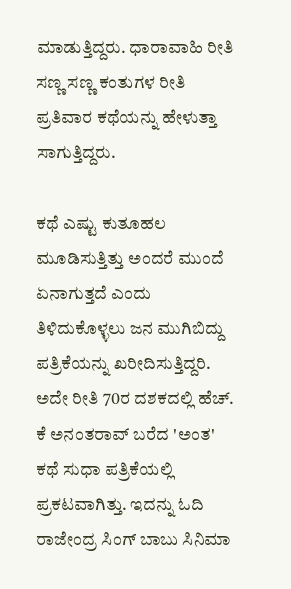ಮಾಡುತ್ತಿದ್ದರು. ಧಾರಾವಾಹಿ ರೀತಿ ಸಣ್ಣ ಸಣ್ಣ ಕಂತುಗಳ ರೀತಿ ಪ್ರತಿವಾರ ಕಥೆಯನ್ನು ಹೇಳುತ್ತಾ ಸಾಗುತ್ತಿದ್ದರು.

ಕಥೆ ಎಷ್ಟು ಕುತೂಹಲ ಮೂಡಿಸುತ್ತಿತ್ತು ಅಂದರೆ ಮುಂದೆ ಏನಾಗುತ್ತದೆ ಎಂದು ತಿಳಿದುಕೊಳ್ಳಲು ಜನ ಮುಗಿಬಿದ್ದು ಪತ್ರಿಕೆಯನ್ನು ಖರೀದಿಸುತ್ತಿದ್ದರಿ. ಅದೇ ರೀತಿ 70ರ ದಶಕದಲ್ಲಿ ಹೆಚ್‌. ಕೆ ಅನಂತರಾವ್ ಬರೆದ 'ಅಂತ' ಕಥೆ ಸುಧಾ ಪತ್ರಿಕೆಯಲ್ಲಿ ಪ್ರಕಟವಾಗಿತ್ತು. ಇದನ್ನು ಓದಿ ರಾಜೇಂದ್ರ ಸಿಂಗ್ ಬಾಬು ಸಿನಿಮಾ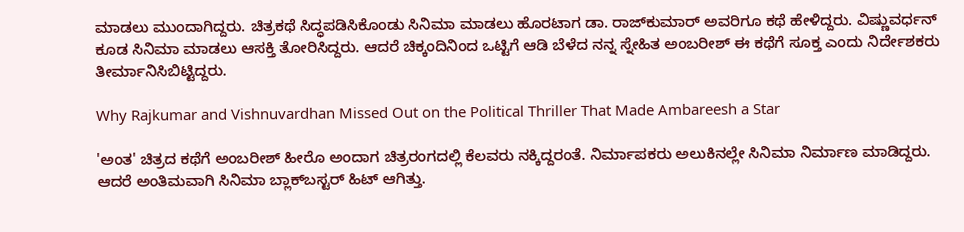ಮಾಡಲು ಮುಂದಾಗಿದ್ದರು. ಚಿತ್ರಕಥೆ ಸಿದ್ಧಪಡಿಸಿಕೊಂಡು ಸಿನಿಮಾ ಮಾಡಲು ಹೊರಟಾಗ ಡಾ. ರಾಜ್‌ಕುಮಾರ್ ಅವರಿಗೂ ಕಥೆ ಹೇಳಿದ್ದರು. ವಿಷ್ಣುವರ್ಧನ್ ಕೂಡ ಸಿನಿಮಾ ಮಾಡಲು ಆಸಕ್ತಿ ತೋರಿಸಿದ್ದರು. ಆದರೆ ಚಿಕ್ಕಂದಿನಿಂದ ಒಟ್ಟಿಗೆ ಆಡಿ ಬೆಳೆದ ನನ್ನ ಸ್ನೇಹಿತ ಅಂಬರೀಶ್ ಈ ಕಥೆಗೆ ಸೂಕ್ತ ಎಂದು ನಿರ್ದೇಶಕರು ತೀರ್ಮಾನಿಸಿಬಿಟ್ಟಿದ್ದರು.

Why Rajkumar and Vishnuvardhan Missed Out on the Political Thriller That Made Ambareesh a Star

'ಅಂತ' ಚಿತ್ರದ ಕಥೆಗೆ ಅಂಬರೀಶ್ ಹೀರೊ ಅಂದಾಗ ಚಿತ್ರರಂಗದಲ್ಲಿ ಕೆಲವರು ನಕ್ಕಿದ್ದರಂತೆ. ನಿರ್ಮಾಪಕರು ಅಲುಕಿನಲ್ಲೇ ಸಿನಿಮಾ ನಿರ್ಮಾಣ ಮಾಡಿದ್ದರು. ಆದರೆ ಅಂತಿಮವಾಗಿ ಸಿನಿಮಾ ಬ್ಲಾಕ್‌ಬಸ್ಟರ್ ಹಿಟ್ ಆಗಿತ್ತು.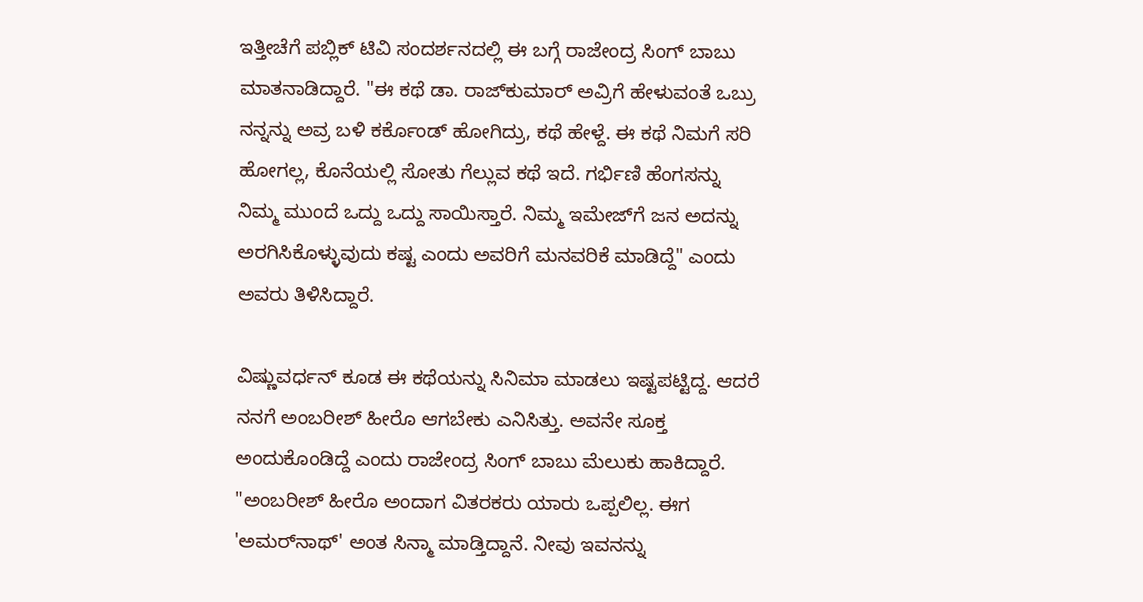ಇತ್ತೀಚೆಗೆ ಪಬ್ಲಿಕ್ ಟಿವಿ ಸಂದರ್ಶನದಲ್ಲಿ ಈ ಬಗ್ಗೆ ರಾಜೇಂದ್ರ ಸಿಂಗ್ ಬಾಬು ಮಾತನಾಡಿದ್ದಾರೆ. "ಈ ಕಥೆ ಡಾ. ರಾಜ್‌ಕುಮಾರ್ ಅವ್ರಿಗೆ ಹೇಳುವಂತೆ ಒಬ್ರು ನನ್ನನ್ನು ಅವ್ರ ಬಳಿ ಕರ್ಕೊಂಡ್ ಹೋಗಿದ್ರು, ಕಥೆ ಹೇಳ್ದೆ. ಈ ಕಥೆ ನಿಮಗೆ ಸರಿ ಹೋಗಲ್ಲ, ಕೊನೆಯಲ್ಲಿ ಸೋತು ಗೆಲ್ಲುವ ಕಥೆ ಇದೆ. ಗರ್ಭಿಣಿ ಹೆಂಗಸನ್ನು ನಿಮ್ಮ ಮುಂದೆ ಒದ್ದು ಒದ್ದು ಸಾಯಿಸ್ತಾರೆ. ನಿಮ್ಮ ಇಮೇಜ್‌ಗೆ ಜನ ಅದನ್ನು ಅರಗಿಸಿಕೊಳ್ಳುವುದು ಕಷ್ಟ ಎಂದು ಅವರಿಗೆ ಮನವರಿಕೆ ಮಾಡಿದ್ದೆ" ಎಂದು ಅವರು ತಿಳಿಸಿದ್ದಾರೆ.

ವಿಷ್ಣುವರ್ಧನ್ ಕೂಡ ಈ ಕಥೆಯನ್ನು ಸಿನಿಮಾ ಮಾಡಲು ಇಷ್ಟಪಟ್ಟಿದ್ದ. ಆದರೆ ನನಗೆ ಅಂಬರೀಶ್ ಹೀರೊ ಆಗಬೇಕು ಎನಿಸಿತ್ತು. ಅವನೇ ಸೂಕ್ತ ಅಂದುಕೊಂಡಿದ್ದೆ ಎಂದು ರಾಜೇಂದ್ರ ಸಿಂಗ್ ಬಾಬು ಮೆಲುಕು ಹಾಕಿದ್ದಾರೆ. "ಅಂಬರೀಶ್ ಹೀರೊ ಅಂದಾಗ ವಿತರಕರು ಯಾರು ಒಪ್ಪಲಿಲ್ಲ. ಈಗ 'ಅಮರ್‌ನಾಥ್' ಅಂತ ಸಿನ್ಮಾ ಮಾಡ್ತಿದ್ದಾನೆ. ನೀವು ಇವನನ್ನು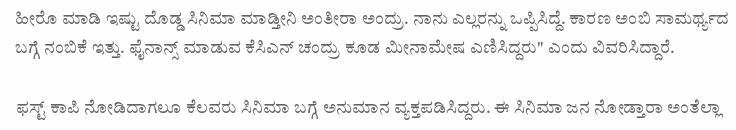ಹೀರೊ ಮಾಡಿ ಇಷ್ಟು ದೊಡ್ಡ ಸಿನಿಮಾ ಮಾಡ್ತೀನಿ ಅಂತೀರಾ ಅಂದ್ರು. ನಾನು ಎಲ್ಲರನ್ನು ಒಪ್ಪಿಸಿದ್ದೆ. ಕಾರಣ ಅಂಬಿ ಸಾಮರ್ಥ್ಯದ ಬಗ್ಗೆ ನಂಬಿಕೆ ಇತ್ತು. ಫೈನಾನ್ಸ್ ಮಾಡುವ ಕೆಸಿಎನ್ ಚಂದ್ರು ಕೂಡ ಮೀನಾಮೇಷ ಎಣಿಸಿದ್ದರು" ಎಂದು ವಿವರಿಸಿದ್ದಾರೆ.

ಫಸ್ಟ್ ಕಾಪಿ ನೋಡಿದಾಗಲೂ ಕೆಲವರು ಸಿನಿಮಾ ಬಗ್ಗೆ ಅನುಮಾನ ವ್ಯಕ್ತಪಡಿಸಿದ್ದರು. ಈ ಸಿನಿಮಾ ಜನ ನೋಡ್ತಾರಾ ಅಂತೆಲ್ಲಾ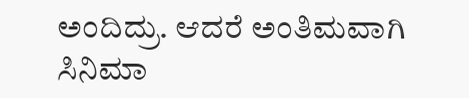ಅಂದಿದ್ರು. ಆದರೆ ಅಂತಿಮವಾಗಿ ಸಿನಿಮಾ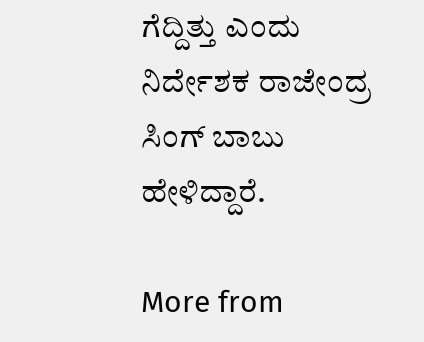ಗೆದ್ದಿತ್ತು ಎಂದು ನಿರ್ದೇಶಕ ರಾಜೇಂದ್ರ ಸಿಂಗ್ ಬಾಬು ಹೇಳಿದ್ದಾರೆ.

More from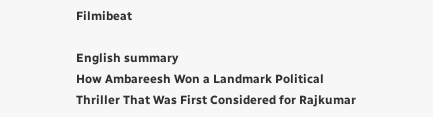Filmibeat

English summary
How Ambareesh Won a Landmark Political Thriller That Was First Considered for Rajkumar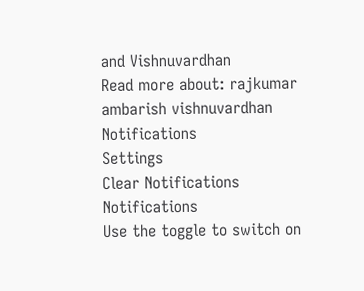and Vishnuvardhan
Read more about: rajkumar ambarish vishnuvardhan
Notifications
Settings
Clear Notifications
Notifications
Use the toggle to switch on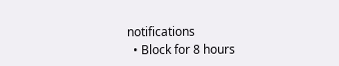notifications
  • Block for 8 hours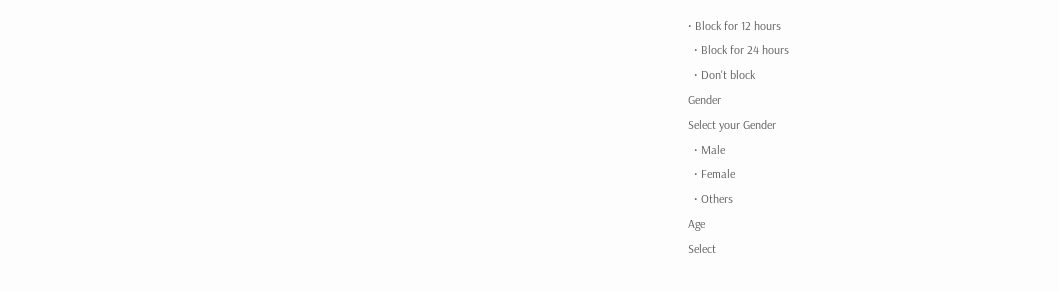• Block for 12 hours
  • Block for 24 hours
  • Don't block
Gender
Select your Gender
  • Male
  • Female
  • Others
Age
Select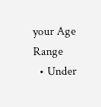your Age Range
  • Under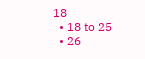18
  • 18 to 25
  • 26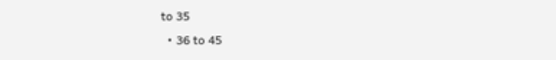to 35
  • 36 to 45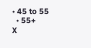• 45 to 55
  • 55+
X